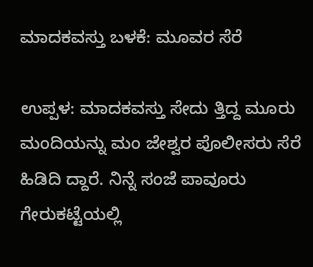ಮಾದಕವಸ್ತು ಬಳಕೆ: ಮೂವರ ಸೆರೆ

ಉಪ್ಪಳ: ಮಾದಕವಸ್ತು ಸೇದು ತ್ತಿದ್ದ ಮೂರು ಮಂದಿಯನ್ನು ಮಂ ಜೇಶ್ವರ ಪೊಲೀಸರು ಸೆರೆ ಹಿಡಿದಿ ದ್ದಾರೆ. ನಿನ್ನೆ ಸಂಜೆ ಪಾವೂರು ಗೇರುಕಟ್ಟೆಯಲ್ಲಿ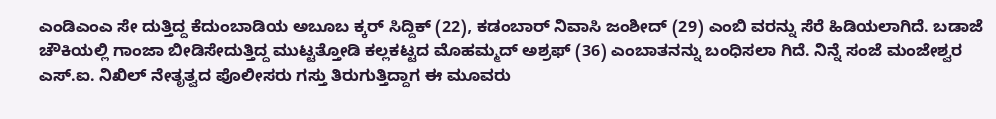ಎಂಡಿಎಂಎ ಸೇ ದುತ್ತಿದ್ದ ಕೆದುಂಬಾಡಿಯ ಅಬೂಬ ಕ್ಕರ್ ಸಿದ್ದಿಕ್ (22), ಕಡಂಬಾರ್ ನಿವಾಸಿ ಜಂಶೀದ್ (29) ಎಂಬಿ ವರನ್ನು ಸೆರೆ ಹಿಡಿಯಲಾಗಿದೆ. ಬಡಾಜೆ ಚೌಕಿಯಲ್ಲಿ ಗಾಂಜಾ ಬೀಡಿಸೇದುತ್ತಿದ್ದ ಮುಟ್ಟತ್ತೋಡಿ ಕಲ್ಲಕಟ್ಟದ ಮೊಹಮ್ಮದ್ ಅಶ್ರಫ್ (36) ಎಂಬಾತನನ್ನು ಬಂಧಿಸಲಾ ಗಿದೆ. ನಿನ್ನೆ ಸಂಜೆ ಮಂಜೇಶ್ವರ ಎಸ್.ಐ. ನಿಖಿಲ್ ನೇತೃತ್ವದ ಪೊಲೀಸರು ಗಸ್ತು ತಿರುಗುತ್ತಿದ್ದಾಗ ಈ ಮೂವರು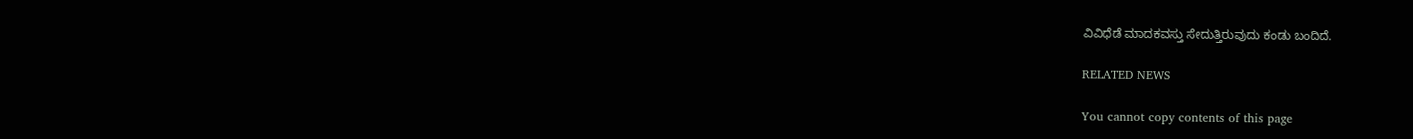ವಿವಿಧೆಡೆ ಮಾದಕವಸ್ತು ಸೇದುತ್ತಿರುವುದು ಕಂಡು ಬಂದಿದೆ.

RELATED NEWS

You cannot copy contents of this page